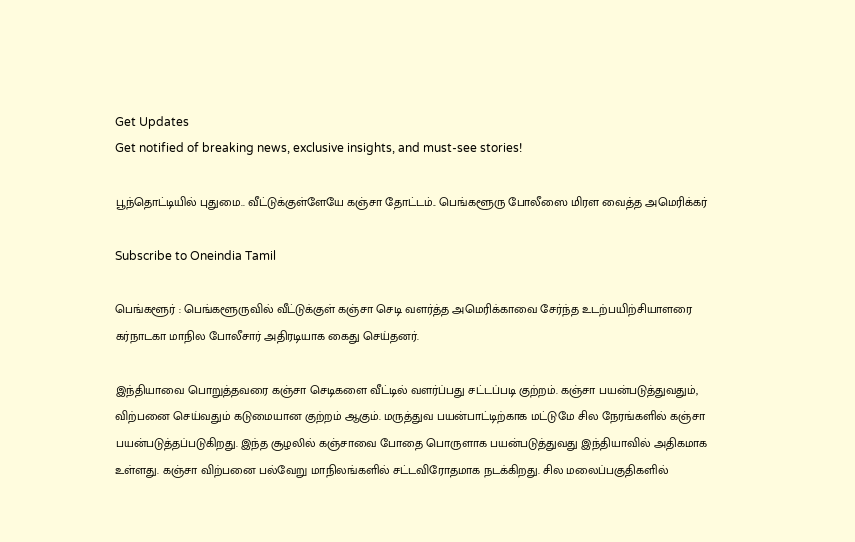Get Updates
Get notified of breaking news, exclusive insights, and must-see stories!

பூந்தொட்டியில் புதுமை.. வீட்டுக்குள்ளேயே கஞ்சா தோட்டம்.. பெங்களூரு போலீஸை மிரள வைத்த அமெரிக்கர்

Subscribe to Oneindia Tamil

பெங்களூர் : பெங்களூருவில் வீட்டுக்குள் கஞ்சா செடி வளர்த்த அமெரிக்காவை சேர்ந்த உடற்பயிற்சியாளரை கர்நாடகா மாநில போலீசார் அதிரடியாக கைது செய்தனர்.

இந்தியாவை பொறுத்தவரை கஞ்சா செடிகளை வீட்டில் வளர்ப்பது சட்டப்படி குற்றம். கஞ்சா பயன்படுத்துவதும், விற்பனை செய்வதும் கடுமையான குற்றம் ஆகும். மருத்துவ பயன்பாட்டிற்காக மட்டுமே சில நேரங்களில் கஞ்சா பயன்படுத்தப்படுகிறது. இந்த சூழலில் கஞ்சாவை போதை பொருளாக பயன்படுத்துவது இந்தியாவில் அதிகமாக உள்ளது. கஞ்சா விற்பனை பல்வேறு மாநிலங்களில் சட்டவிரோதமாக நடக்கிறது. சில மலைப்பகுதிகளில்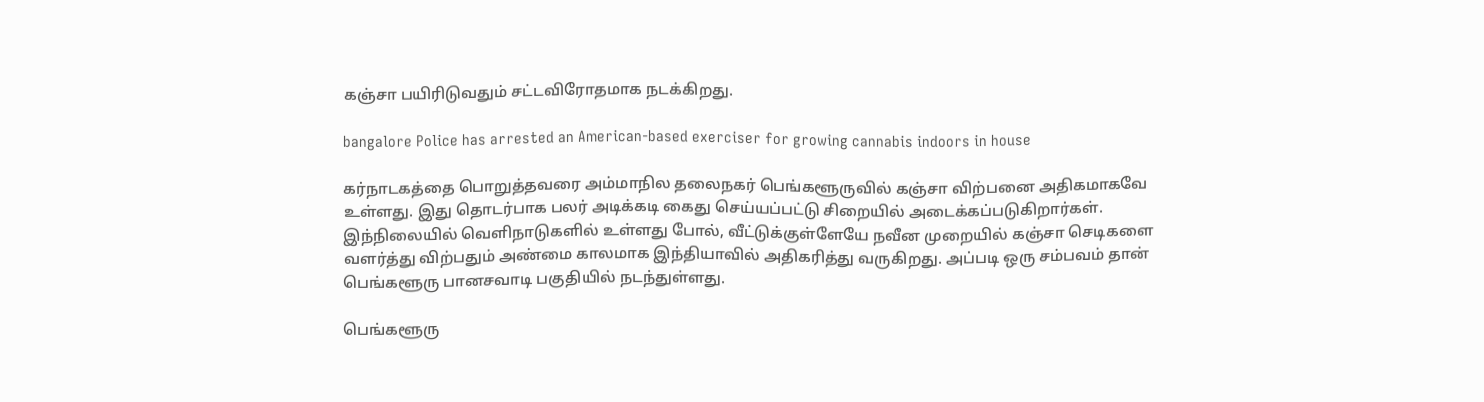கஞ்சா பயிரிடுவதும் சட்டவிரோதமாக நடக்கிறது.

bangalore Police has arrested an American-based exerciser for growing cannabis indoors in house

கர்நாடகத்தை பொறுத்தவரை அம்மாநில தலைநகர் பெங்களூருவில் கஞ்சா விற்பனை அதிகமாகவே உள்ளது. இது தொடர்பாக பலர் அடிக்கடி கைது செய்யப்பட்டு சிறையில் அடைக்கப்படுகிறார்கள். இந்நிலையில் வெளிநாடுகளில் உள்ளது போல், வீட்டுக்குள்ளேயே நவீன முறையில் கஞ்சா செடிகளை வளர்த்து விற்பதும் அண்மை காலமாக இந்தியாவில் அதிகரித்து வருகிறது. அப்படி ஒரு சம்பவம் தான் பெங்களூரு பானசவாடி பகுதியில் நடந்துள்ளது.

பெங்களூரு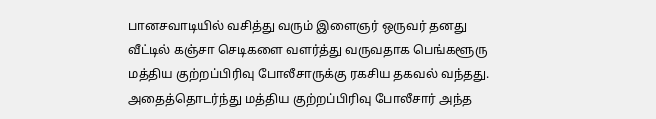பானசவாடியில் வசித்து வரும் இளைஞர் ஒருவர் தனது வீட்டில் கஞ்சா செடிகளை வளர்த்து வருவதாக பெங்களூரு மத்திய குற்றப்பிரிவு போலீசாருக்கு ரகசிய தகவல் வந்தது. அதைத்தொடர்ந்து மத்திய குற்றப்பிரிவு போலீசார் அந்த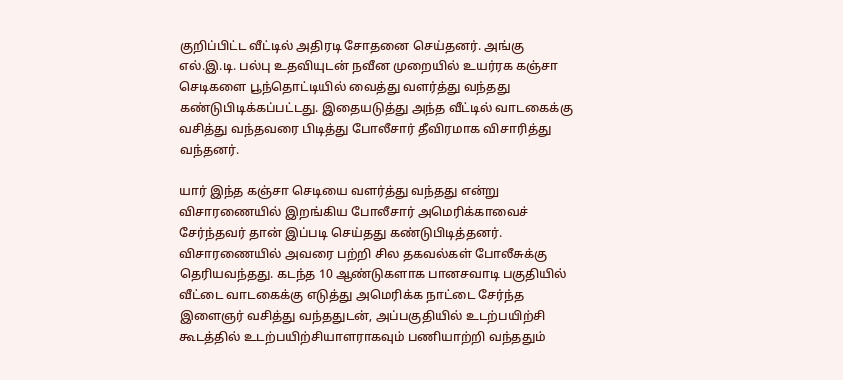குறிப்பிட்ட வீட்டில் அதிரடி சோதனை செய்தனர். அங்கு எல்.இ.டி. பல்பு உதவியுடன் நவீன முறையில் உயர்ரக கஞ்சா செடிகளை பூந்தொட்டியில் வைத்து வளர்த்து வந்தது கண்டுபிடிக்கப்பட்டது. இதையடுத்து அந்த வீட்டில் வாடகைக்கு வசித்து வந்தவரை பிடித்து போலீசார் தீவிரமாக விசாரித்து வந்தனர்.

யார் இந்த கஞ்சா செடியை வளர்த்து வந்தது என்று விசாரணையில் இறங்கிய போலீசார் அமெரிக்காவைச் சேர்ந்தவர் தான் இப்படி செய்தது கண்டுபிடித்தனர். விசாரணையில் அவரை பற்றி சில தகவல்கள் போலீசுக்கு தெரியவந்தது. கடந்த 10 ஆண்டுகளாக பானசவாடி பகுதியில் வீட்டை வாடகைக்கு எடுத்து அமெரிக்க நாட்டை சேர்ந்த இளைஞர் வசித்து வந்ததுடன், அப்பகுதியில் உடற்பயிற்சி கூடத்தில் உடற்பயிற்சியாளராகவும் பணியாற்றி வந்ததும்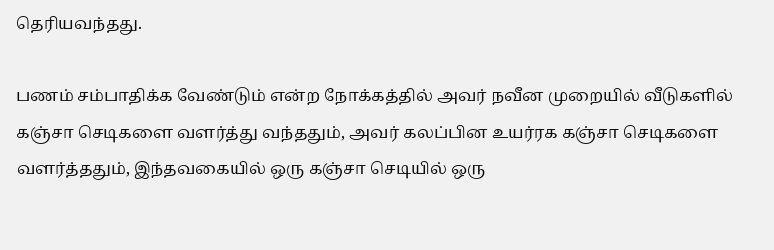தெரியவந்தது.

பணம் சம்பாதிக்க வேண்டும் என்ற நோக்கத்தில் அவர் நவீன முறையில் வீடுகளில் கஞ்சா செடிகளை வளர்த்து வந்ததும், அவர் கலப்பின உயர்ரக கஞ்சா செடிகளை வளர்த்ததும், இந்தவகையில் ஒரு கஞ்சா செடியில் ஒரு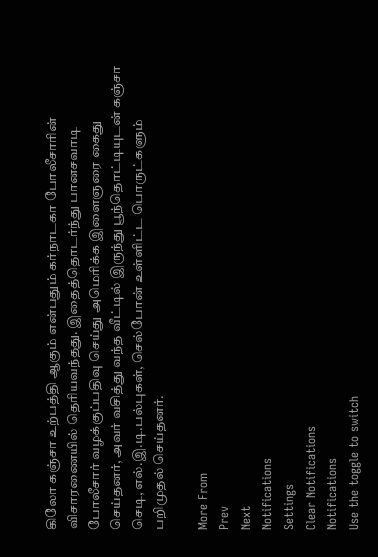கிலோ கஞ்சா உற்பத்தி ஆகும் என்பதும் கர்நாடகா போலீசாரின் விசாரணையில் தெரியவந்தது. இதைத்தொடர்ந்து பானசவாடி போலீசார் வழக்குப்பதிவு செய்து அமெரிக்க இளைஞரை கைது செய்தனர், அவர் வசித்து வந்த வீட்டில் இருந்து பூந்தொட்டியுடன் கஞ்சா செடி, எல்.இ.டி.பல்புகள், செல்போன் உள்ளிட்ட பொருட்களும் பறிமுதல் செய்தனர்.

More From
Prev
Next
Notifications
Settings
Clear Notifications
Notifications
Use the toggle to switch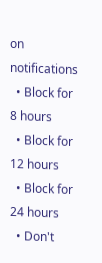on notifications
  • Block for 8 hours
  • Block for 12 hours
  • Block for 24 hours
  • Don't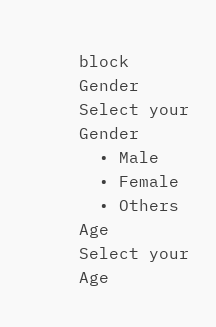block
Gender
Select your Gender
  • Male
  • Female
  • Others
Age
Select your Age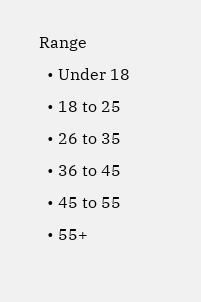Range
  • Under 18
  • 18 to 25
  • 26 to 35
  • 36 to 45
  • 45 to 55
  • 55+